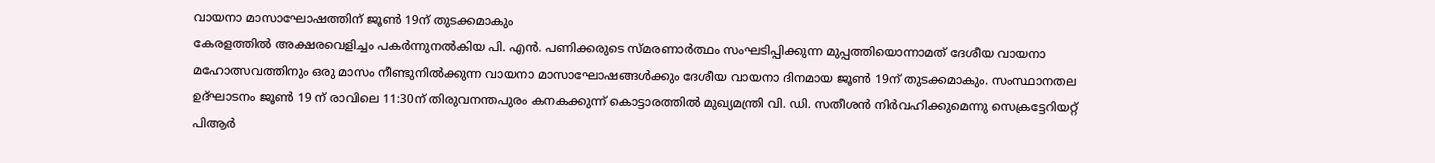വായനാ മാസാഘോഷത്തിന് ജൂൺ 19ന് തുടക്കമാകും
കേരളത്തിൽ അക്ഷരവെളിച്ചം പകർന്നുനൽകിയ പി. എൻ. പണിക്കരുടെ സ്മരണാർത്ഥം സംഘടിപ്പിക്കുന്ന മുപ്പത്തിയൊന്നാമത് ദേശീയ വായനാ മഹോത്സവത്തിനും ഒരു മാസം നീണ്ടുനിൽക്കുന്ന വായനാ മാസാഘോഷങ്ങൾക്കും ദേശീയ വായനാ ദിനമായ ജൂൺ 19ന് തുടക്കമാകും. സംസ്ഥാനതല ഉദ്ഘാടനം ജൂൺ 19 ന് രാവിലെ 11:30ന് തിരുവനന്തപുരം കനകക്കുന്ന് കൊട്ടാരത്തിൽ മുഖ്യമന്ത്രി വി. ഡി. സതീശൻ നിർവഹിക്കുമെന്നു സെക്രട്ടേറിയറ്റ് പിആർ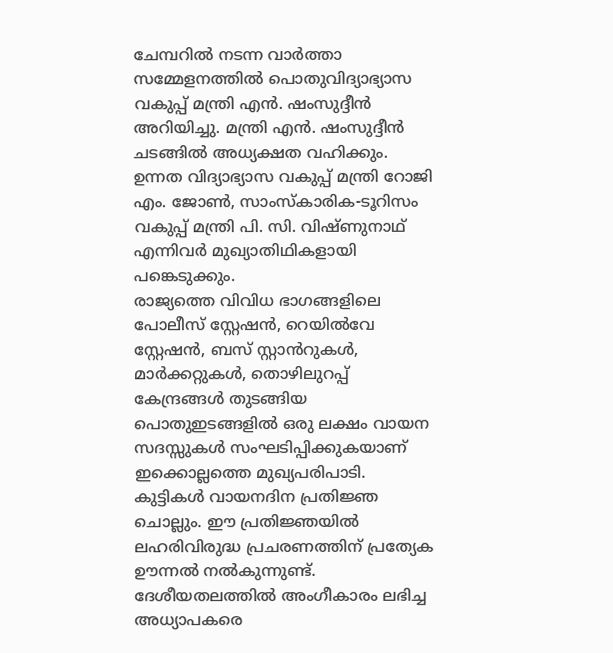ചേമ്പറിൽ നടന്ന വാർത്താ സമ്മേളനത്തിൽ പൊതുവിദ്യാഭ്യാസ വകുപ്പ് മന്ത്രി എൻ. ഷംസുദ്ദീൻ അറിയിച്ചു. മന്ത്രി എൻ. ഷംസുദ്ദീൻ ചടങ്ങിൽ അധ്യക്ഷത വഹിക്കും. ഉന്നത വിദ്യാഭ്യാസ വകുപ്പ് മന്ത്രി റോജി എം. ജോൺ, സാംസ്കാരിക-ടൂറിസം വകുപ്പ് മന്ത്രി പി. സി. വിഷ്ണുനാഥ് എന്നിവർ മുഖ്യാതിഥികളായി പങ്കെടുക്കും.
രാജ്യത്തെ വിവിധ ഭാഗങ്ങളിലെ പോലീസ് സ്റ്റേഷൻ, റെയിൽവേ സ്റ്റേഷൻ, ബസ് സ്റ്റാൻറുകൾ, മാർക്കറ്റുകൾ, തൊഴിലുറപ്പ് കേന്ദ്രങ്ങൾ തുടങ്ങിയ പൊതുഇടങ്ങളിൽ ഒരു ലക്ഷം വായന സദസ്സുകൾ സംഘടിപ്പിക്കുകയാണ് ഇക്കൊല്ലത്തെ മുഖ്യപരിപാടി.
കുട്ടികൾ വായനദിന പ്രതിജ്ഞ ചൊല്ലും. ഈ പ്രതിജ്ഞയിൽ ലഹരിവിരുദ്ധ പ്രചരണത്തിന് പ്രത്യേക ഊന്നൽ നൽകുന്നുണ്ട്. ദേശീയതലത്തിൽ അംഗീകാരം ലഭിച്ച അധ്യാപകരെ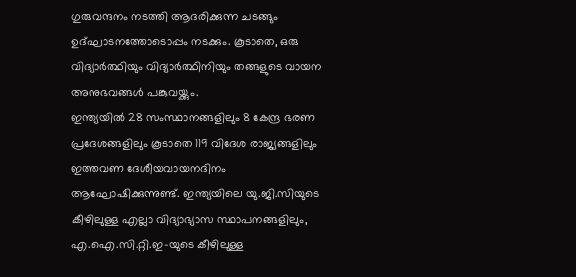ഗുരുവന്ദനം നടത്തി ആദരിക്കുന്ന ചടങ്ങും ഉദ്ഘാടനത്തോടൊപ്പം നടക്കും. കൂടാതെ, ഒരു വിദ്യാർത്ഥിയും വിദ്യാർത്ഥിനിയും തങ്ങളുടെ വായന അനുഭവങ്ങൾ പങ്കുവയ്ക്കും.
ഇന്ത്യയിൽ 28 സംസ്ഥാനങ്ങളിലും 8 കേന്ദ്ര ഭരണ പ്രദേശങ്ങളിലും കൂടാതെ 119 വിദേശ രാജ്യങ്ങളിലും ഇത്തവണ ദേശീയവായനദിനം ആഘോഷിക്കുന്നുണ്ട്. ഇന്ത്യയിലെ യു.ജി.സിയുടെ കീഴിലുള്ള എല്ലാ വിദ്യാഭ്യാസ സ്ഥാപനങ്ങളിലും, എ.ഐ.സി.റ്റി.ഇ-യുടെ കീഴിലുള്ള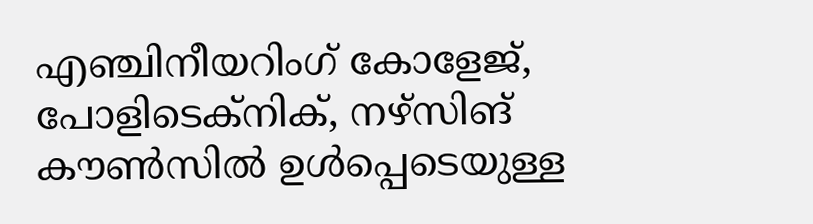എഞ്ചിനീയറിംഗ് കോളേജ്, പോളിടെക്നിക്, നഴ്സിങ് കൗൺസിൽ ഉൾപ്പെടെയുള്ള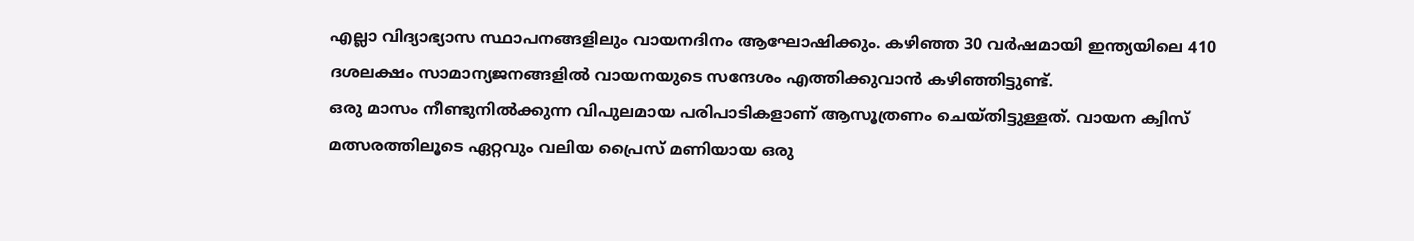എല്ലാ വിദ്യാഭ്യാസ സ്ഥാപനങ്ങളിലും വായനദിനം ആഘോഷിക്കും. കഴിഞ്ഞ 30 വർഷമായി ഇന്ത്യയിലെ 410 ദശലക്ഷം സാമാന്യജനങ്ങളിൽ വായനയുടെ സന്ദേശം എത്തിക്കുവാൻ കഴിഞ്ഞിട്ടുണ്ട്.
ഒരു മാസം നീണ്ടുനിൽക്കുന്ന വിപുലമായ പരിപാടികളാണ് ആസൂത്രണം ചെയ്തിട്ടുള്ളത്. വായന ക്വിസ് മത്സരത്തിലൂടെ ഏറ്റവും വലിയ പ്രൈസ് മണിയായ ഒരു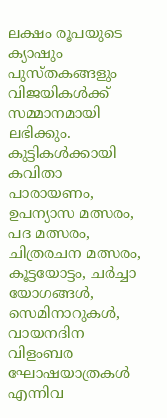ലക്ഷം രൂപയുടെ ക്യാഷും പുസ്തകങ്ങളും വിജയികൾക്ക് സമ്മാനമായി ലഭിക്കും. കുട്ടികൾക്കായി കവിതാ പാരായണം, ഉപന്യാസ മത്സരം, പദ മത്സരം, ചിത്രരചന മത്സരം, കൂട്ടയോട്ടം, ചർച്ചാ യോഗങ്ങൾ, സെമിനാറുകൾ, വായനദിന വിളംബര ഘോഷയാത്രകൾ എന്നിവ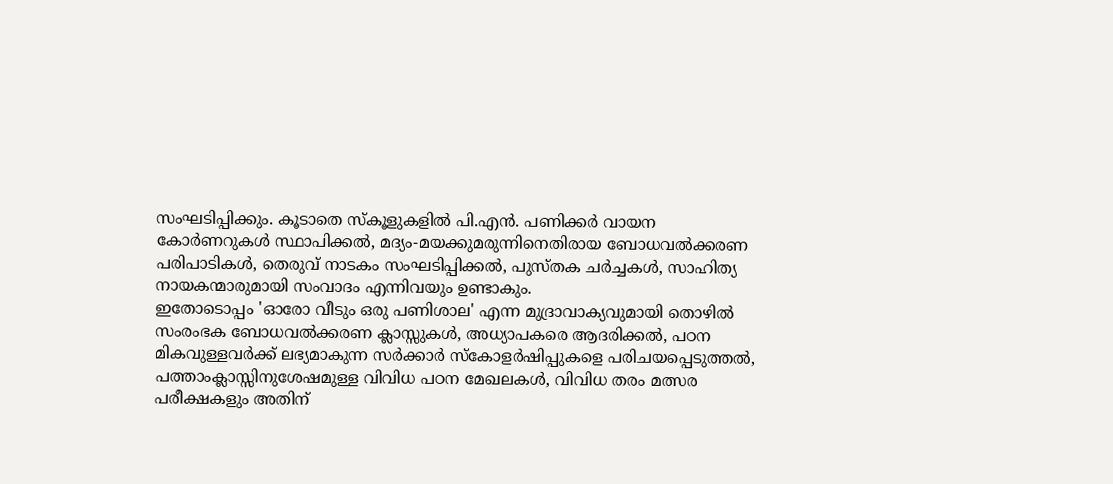സംഘടിപ്പിക്കും. കൂടാതെ സ്കൂളുകളിൽ പി.എൻ. പണിക്കർ വായന കോർണറുകൾ സ്ഥാപിക്കൽ, മദ്യം-മയക്കുമരുന്നിനെതിരായ ബോധവൽക്കരണ പരിപാടികൾ, തെരുവ് നാടകം സംഘടിപ്പിക്കൽ, പുസ്തക ചർച്ചകൾ, സാഹിത്യ നായകന്മാരുമായി സംവാദം എന്നിവയും ഉണ്ടാകും.
ഇതോടൊപ്പം 'ഓരോ വീടും ഒരു പണിശാല' എന്ന മുദ്രാവാക്യവുമായി തൊഴിൽ സംരംഭക ബോധവൽക്കരണ ക്ലാസ്സുകൾ, അധ്യാപകരെ ആദരിക്കൽ, പഠന മികവുള്ളവർക്ക് ലഭ്യമാകുന്ന സർക്കാർ സ്കോളർഷിപ്പുകളെ പരിചയപ്പെടുത്തൽ, പത്താംക്ലാസ്സിനുശേഷമുള്ള വിവിധ പഠന മേഖലകൾ, വിവിധ തരം മത്സര പരീക്ഷകളും അതിന്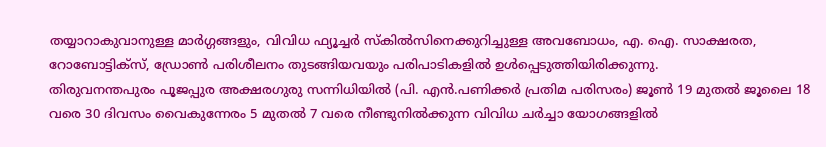തയ്യാറാകുവാനുള്ള മാർഗ്ഗങ്ങളും, വിവിധ ഫ്യൂച്ചർ സ്കിൽസിനെക്കുറിച്ചുള്ള അവബോധം, എ. ഐ. സാക്ഷരത, റോബോട്ടിക്സ്, ഡ്രോൺ പരിശീലനം തുടങ്ങിയവയും പരിപാടികളിൽ ഉൾപ്പെടുത്തിയിരിക്കുന്നു.
തിരുവനന്തപുരം പൂജപ്പുര അക്ഷരഗുരു സന്നിധിയിൽ (പി. എൻ.പണിക്കർ പ്രതിമ പരിസരം) ജൂൺ 19 മുതൽ ജൂലൈ 18 വരെ 30 ദിവസം വൈകുന്നേരം 5 മുതൽ 7 വരെ നീണ്ടുനിൽക്കുന്ന വിവിധ ചർച്ചാ യോഗങ്ങളിൽ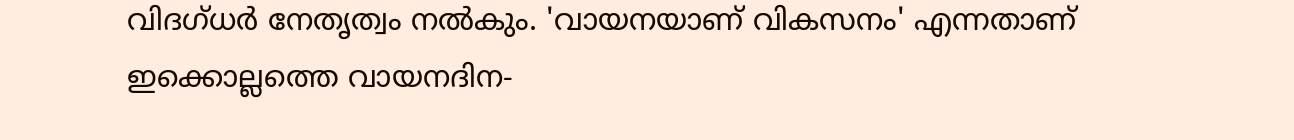വിദഗ്ധർ നേതൃത്വം നൽകും. 'വായനയാണ് വികസനം' എന്നതാണ് ഇക്കൊല്ലത്തെ വായനദിന-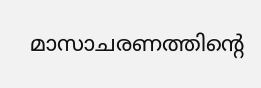മാസാചരണത്തിന്റെ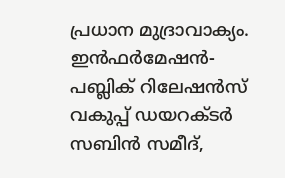പ്രധാന മുദ്രാവാക്യം.
ഇൻഫർമേഷൻ-പബ്ലിക് റിലേഷൻസ് വകുപ്പ് ഡയറക്ടർ സബിൻ സമീദ്,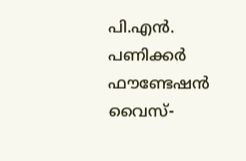പി.എൻ. പണിക്കർ ഫൗണ്ടേഷൻ വൈസ്-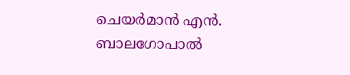ചെയർമാൻ എൻ. ബാലഗോപാൽ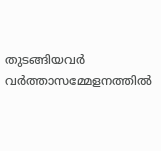തുടങ്ങിയവർ വർത്താസമ്മേളനത്തിൽ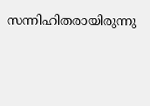സന്നിഹിതരായിരുന്നു